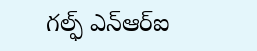గల్ఫ్ ఎన్ఆర్ఐ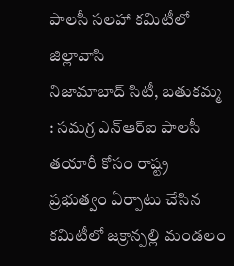పాలసీ సలహా కమిటీలో జిల్లావాసి
నిజామాబాద్ సిటీ, బతుకమ్మ : సమగ్ర ఎన్ఆర్ఐ పాలసీ తయారీ కోసం రాష్ట్ర ప్రభుత్వం ఏర్పాటు చేసిన కమిటీలో జక్రాన్పల్లి మండలం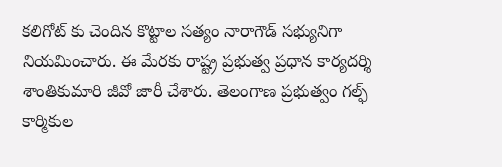కలిగోట్ కు చెందిన కొట్టాల సత్యం నారాగౌడ్ సభ్యునిగా నియమించారు. ఈ మేరకు రాష్ట్ర ప్రభుత్వ ప్రధాన కార్యదర్శి శాంతికుమారి జీవో జారీ చేశారు. తెలంగాణ ప్రభుత్వం గల్ఫ్ కార్మికుల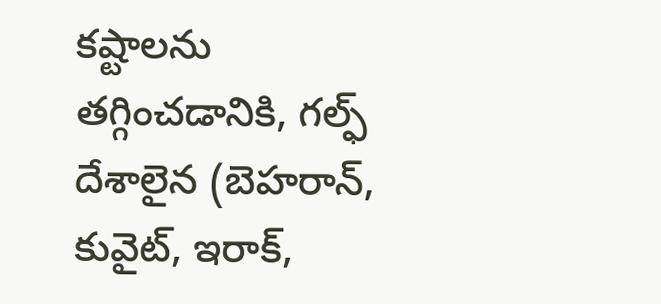కష్టాలను తగ్గించడానికి, గల్ఫ్ దేశాలైన (బెహరాన్, కువైట్, ఇరాక్,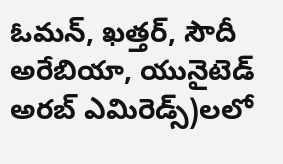ఓమన్, ఖత్తర్, సౌదీ అరేబియా, యునైటెడ్ అరబ్ ఎమిరెడ్స్)లలో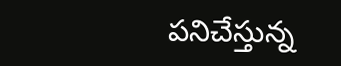పనిచేస్తున్న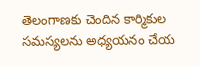తెలంగాణకు చెందిన కార్మికుల సమస్యలను అధ్యయనం చేయ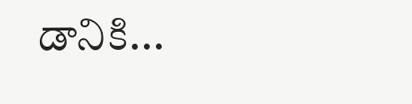డానికి...